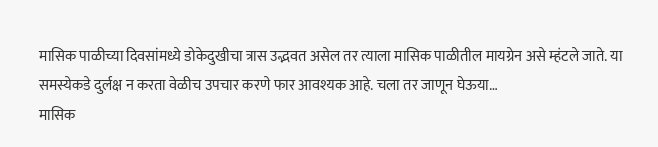मासिक पाळीच्या दिवसांमध्ये डोकेदुखीचा त्रास उद्भवत असेल तर त्याला मासिक पाळीतील मायग्रेन असे म्हंटले जाते. या समस्येकडे दुर्लक्ष न करता वेळीच उपचार करणे फार आवश्यक आहे. चला तर जाणून घेऊया…
मासिक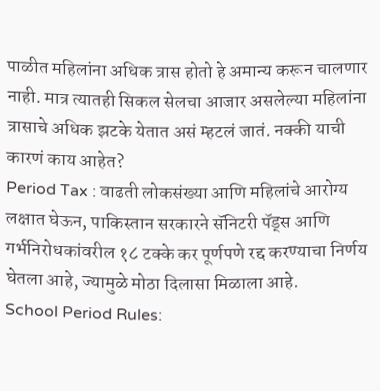पाळीत महिलांना अधिक त्रास होतो हे अमान्य करून चालणार नाही. मात्र त्यातही सिकल सेलचा आजार असलेल्या महिलांना त्रासाचे अधिक झटके येतात असं म्हटलं जातं. नक्की याची कारणं काय आहेत?
Period Tax : वाढती लोकसंख्या आणि महिलांचे आरोग्य लक्षात घेऊन, पाकिस्तान सरकारने सॅनिटरी पॅड्स आणि गर्भनिरोधकांवरील १८ टक्के कर पूर्णपणे रद्द करण्याचा निर्णय घेतला आहे, ज्यामुळे मोठा दिलासा मिळाला आहे.
School Period Rules: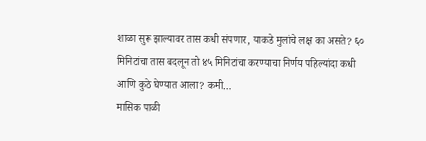शाळा सुरू झाल्यावर तास कधी संपणार, याकडे मुलांचे लक्ष का असते? ६० मिनिटांचा तास बदलून तो ४५ मिनिटांचा करण्याचा निर्णय पहिल्यांदा कधी आणि कुठे घेण्यात आला? कमी…
मासिक पाळी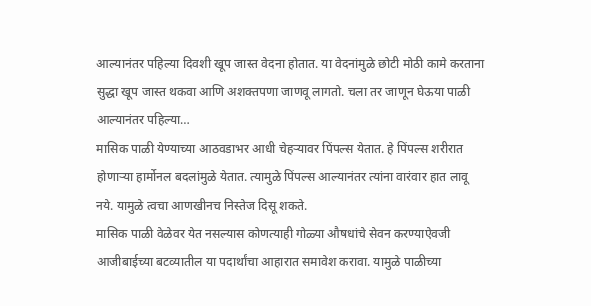आल्यानंतर पहिल्या दिवशी खूप जास्त वेदना होतात. या वेदनांमुळे छोटी मोठी कामे करताना सुद्धा खूप जास्त थकवा आणि अशक्तपणा जाणवू लागतो. चला तर जाणून घेऊया पाळी आल्यानंतर पहिल्या…
मासिक पाळी येण्याच्या आठवडाभर आधी चेहऱ्यावर पिंपल्स येतात. हे पिंपल्स शरीरात होणाऱ्या हार्मोनल बदलांमुळे येतात. त्यामुळे पिंपल्स आल्यानंतर त्यांना वारंवार हात लावू नये. यामुळे त्वचा आणखीनच निस्तेज दिसू शकते.
मासिक पाळी वेळेवर येत नसल्यास कोणत्याही गोळ्या औषधांचे सेवन करण्याऐवजी आजीबाईच्या बटव्यातील या पदार्थांचा आहारात समावेश करावा. यामुळे पाळीच्या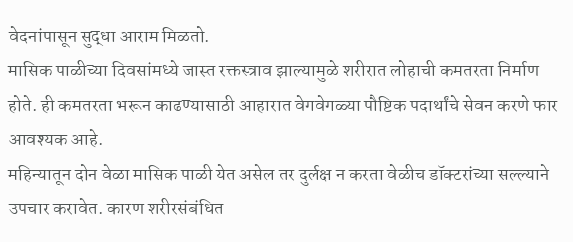वेदनांपासून सुद्धा आराम मिळतो.
मासिक पाळीच्या दिवसांमध्ये जास्त रक्तस्त्राव झाल्यामुळे शरीरात लोहाची कमतरता निर्माण होते. ही कमतरता भरून काढण्यासाठी आहारात वेगवेगळ्या पौष्टिक पदार्थांचे सेवन करणे फार आवश्यक आहे.
महिन्यातून दोन वेळा मासिक पाळी येत असेल तर दुर्लक्ष न करता वेळीच डॉक्टरांच्या सल्ल्याने उपचार करावेत. कारण शरीरसंबंधित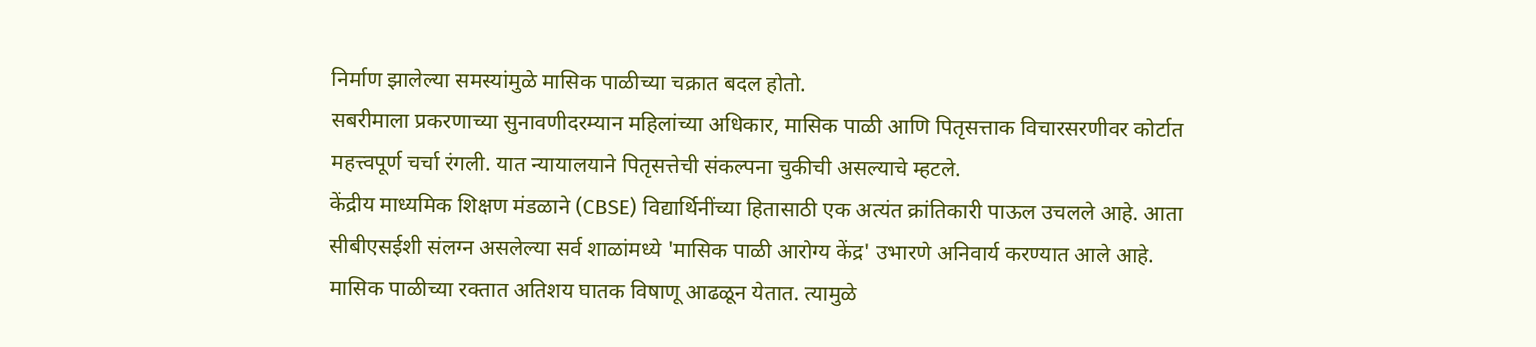निर्माण झालेल्या समस्यांमुळे मासिक पाळीच्या चक्रात बदल होतो.
सबरीमाला प्रकरणाच्या सुनावणीदरम्यान महिलांच्या अधिकार, मासिक पाळी आणि पितृसत्ताक विचारसरणीवर कोर्टात महत्त्वपूर्ण चर्चा रंगली. यात न्यायालयाने पितृसत्तेची संकल्पना चुकीची असल्याचे म्हटले.
केंद्रीय माध्यमिक शिक्षण मंडळाने (CBSE) विद्यार्थिनींच्या हितासाठी एक अत्यंत क्रांतिकारी पाऊल उचलले आहे. आता सीबीएसईशी संलग्न असलेल्या सर्व शाळांमध्ये 'मासिक पाळी आरोग्य केंद्र' उभारणे अनिवार्य करण्यात आले आहे.
मासिक पाळीच्या रक्तात अतिशय घातक विषाणू आढळून येतात. त्यामुळे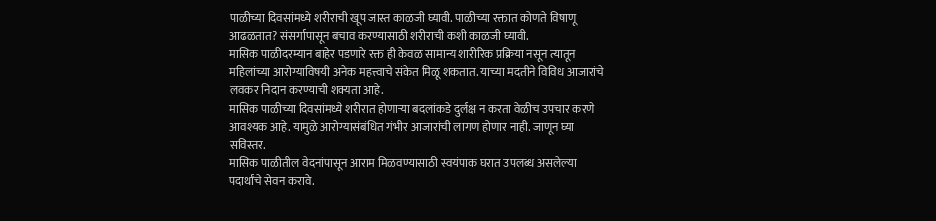पाळीच्या दिवसांमध्ये शरीराची खूप जास्त काळजी घ्यावी. पाळीच्या रक्तात कोणते विषाणू आढळतात? संसर्गापासून बचाव करण्यासाठी शरीराची कशी काळजी घ्यावी.
मासिक पाळीदरम्यान बाहेर पडणारे रक्त ही केवळ सामान्य शारीरिक प्रक्रिया नसून त्यातून महिलांच्या आरोग्याविषयी अनेक महत्त्वाचे संकेत मिळू शकतात. याच्या मदतीने विविध आजारांचे लवकर निदान करण्याची शक्यता आहे.
मासिक पाळीच्या दिवसांमध्ये शरीरात होणाऱ्या बदलांकडे दुर्लक्ष न करता वेळीच उपचार करणे आवश्यक आहे. यामुळे आरोग्यासंबंधित गंभीर आजारांची लागण होणार नाही. जाणून घ्या सविस्तर.
मासिक पाळीतील वेदनांपासून आराम मिळवण्यासाठी स्वयंपाक घरात उपलब्ध असलेल्या पदार्थांचे सेवन करावे.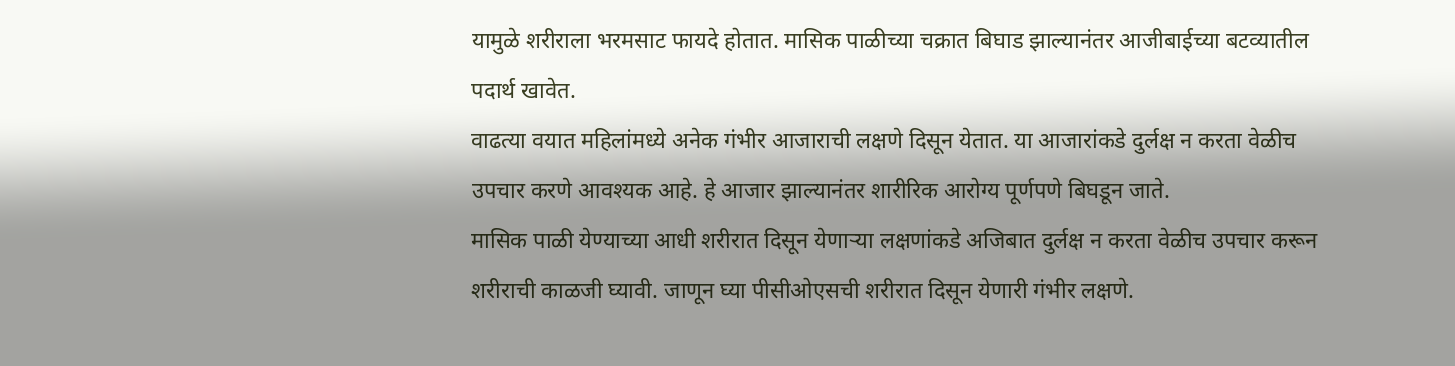यामुळे शरीराला भरमसाट फायदे होतात. मासिक पाळीच्या चक्रात बिघाड झाल्यानंतर आजीबाईच्या बटव्यातील पदार्थ खावेत.
वाढत्या वयात महिलांमध्ये अनेक गंभीर आजाराची लक्षणे दिसून येतात. या आजारांकडे दुर्लक्ष न करता वेळीच उपचार करणे आवश्यक आहे. हे आजार झाल्यानंतर शारीरिक आरोग्य पूर्णपणे बिघडून जाते.
मासिक पाळी येण्याच्या आधी शरीरात दिसून येणाऱ्या लक्षणांकडे अजिबात दुर्लक्ष न करता वेळीच उपचार करून शरीराची काळजी घ्यावी. जाणून घ्या पीसीओएसची शरीरात दिसून येणारी गंभीर लक्षणे.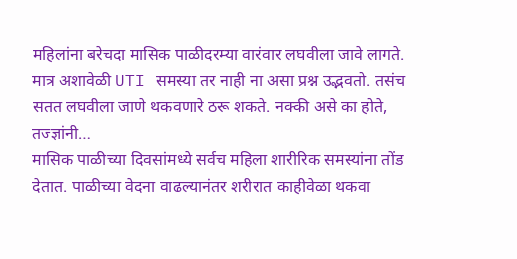महिलांना बरेचदा मासिक पाळीदरम्या वारंवार लघवीला जावे लागते. मात्र अशावेळी UTI समस्या तर नाही ना असा प्रश्न उद्भवतो. तसंच सतत लघवीला जाणे थकवणारे ठरू शकते. नक्की असे का होते, तज्ज्ञांनी…
मासिक पाळीच्या दिवसांमध्ये सर्वच महिला शारीरिक समस्यांना तोंड देतात. पाळीच्या वेदना वाढल्यानंतर शरीरात काहीवेळा थकवा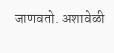जाणवतो. अशावेळी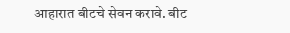आहारात बीटचे सेवन करावे. बीट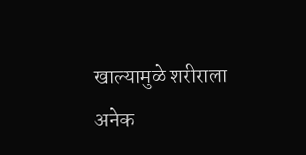खाल्यामुळे शरीराला अनेक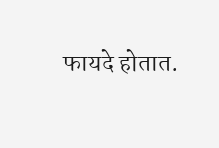फायदे होतात.